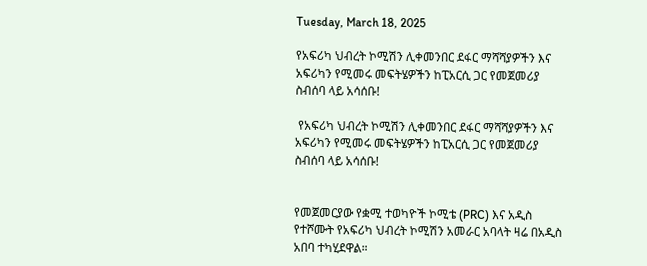Tuesday, March 18, 2025

የአፍሪካ ህብረት ኮሚሽን ሊቀመንበር ደፋር ማሻሻያዎችን እና አፍሪካን የሚመሩ መፍትሄዎችን ከፒአርሲ ጋር የመጀመሪያ ስብሰባ ላይ አሳሰቡ!

 የአፍሪካ ህብረት ኮሚሽን ሊቀመንበር ደፋር ማሻሻያዎችን እና አፍሪካን የሚመሩ መፍትሄዎችን ከፒአርሲ ጋር የመጀመሪያ ስብሰባ ላይ አሳሰቡ!


የመጀመርያው የቋሚ ተወካዮች ኮሚቴ (PRC) እና አዲስ የተሾሙት የአፍሪካ ህብረት ኮሚሽን አመራር አባላት ዛሬ በአዲስ አበባ ተካሂደዋል።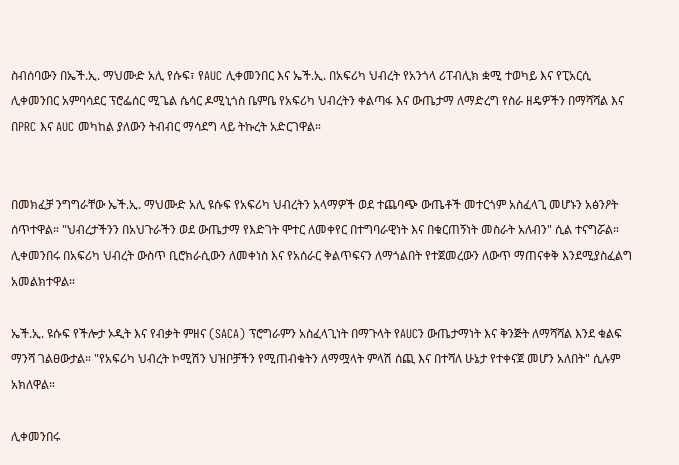ስብሰባውን በኤች.ኢ. ማህሙድ አሊ የሱፍ፣ የAUC ሊቀመንበር እና ኤች.ኢ. በአፍሪካ ህብረት የአንጎላ ሪፐብሊክ ቋሚ ተወካይ እና የፒአርሲ ሊቀመንበር አምባሳደር ፕሮፌሰር ሚጌል ሴሳር ዶሚኒጎስ ቤምቤ የአፍሪካ ህብረትን ቀልጣፋ እና ውጤታማ ለማድረግ የስራ ዘዴዎችን በማሻሻል እና በPRC እና AUC መካከል ያለውን ትብብር ማሳደግ ላይ ትኩረት አድርገዋል።


በመክፈቻ ንግግራቸው ኤች.ኢ. ማህሙድ አሊ ዩሱፍ የአፍሪካ ህብረትን አላማዎች ወደ ተጨባጭ ውጤቶች መተርጎም አስፈላጊ መሆኑን አፅንዖት ሰጥተዋል። "ህብረታችንን በአህጉራችን ወደ ውጤታማ የእድገት ሞተር ለመቀየር በተግባራዊነት እና በቁርጠኝነት መስራት አለብን" ሲል ተናግሯል። ሊቀመንበሩ በአፍሪካ ህብረት ውስጥ ቢሮክራሲውን ለመቀነስ እና የአሰራር ቅልጥፍናን ለማጎልበት የተጀመረውን ለውጥ ማጠናቀቅ እንደሚያስፈልግ አመልክተዋል።

ኤች.ኢ. ዩሱፍ የችሎታ ኦዲት እና የብቃት ምዘና (SACA) ፕሮግራምን አስፈላጊነት በማጉላት የAUCን ውጤታማነት እና ቅንጅት ለማሻሻል እንደ ቁልፍ ማንሻ ገልፀውታል። "የአፍሪካ ህብረት ኮሚሽን ህዝቦቻችን የሚጠብቁትን ለማሟላት ምላሽ ሰጪ እና በተሻለ ሁኔታ የተቀናጀ መሆን አለበት" ሲሉም አክለዋል።

ሊቀመንበሩ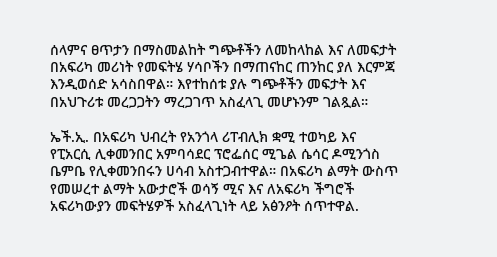ሰላምና ፀጥታን በማስመልከት ግጭቶችን ለመከላከል እና ለመፍታት በአፍሪካ መሪነት የመፍትሄ ሃሳቦችን በማጠናከር ጠንከር ያለ እርምጃ እንዲወሰድ አሳስበዋል። እየተከሰቱ ያሉ ግጭቶችን መፍታት እና በአህጉሪቱ መረጋጋትን ማረጋገጥ አስፈላጊ መሆኑንም ገልጿል።

ኤች.ኢ. በአፍሪካ ህብረት የአንጎላ ሪፐብሊክ ቋሚ ተወካይ እና የፒአርሲ ሊቀመንበር አምባሳደር ፕሮፌሰር ሚጌል ሴሳር ዶሚንጎስ ቤምቤ የሊቀመንበሩን ሀሳብ አስተጋብተዋል። በአፍሪካ ልማት ውስጥ የመሠረተ ልማት አውታሮች ወሳኝ ሚና እና ለአፍሪካ ችግሮች አፍሪካውያን መፍትሄዎች አስፈላጊነት ላይ አፅንዖት ሰጥተዋል.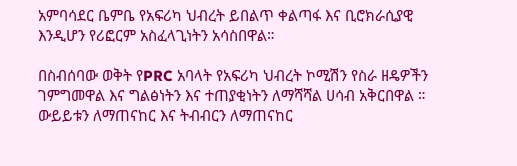አምባሳደር ቤምቤ የአፍሪካ ህብረት ይበልጥ ቀልጣፋ እና ቢሮክራሲያዊ እንዲሆን የሪፎርም አስፈላጊነትን አሳስበዋል።

በስብሰባው ወቅት የPRC አባላት የአፍሪካ ህብረት ኮሚሽን የስራ ዘዴዎችን ገምግመዋል እና ግልፅነትን እና ተጠያቂነትን ለማሻሻል ሀሳብ አቅርበዋል ። ውይይቱን ለማጠናከር እና ትብብርን ለማጠናከር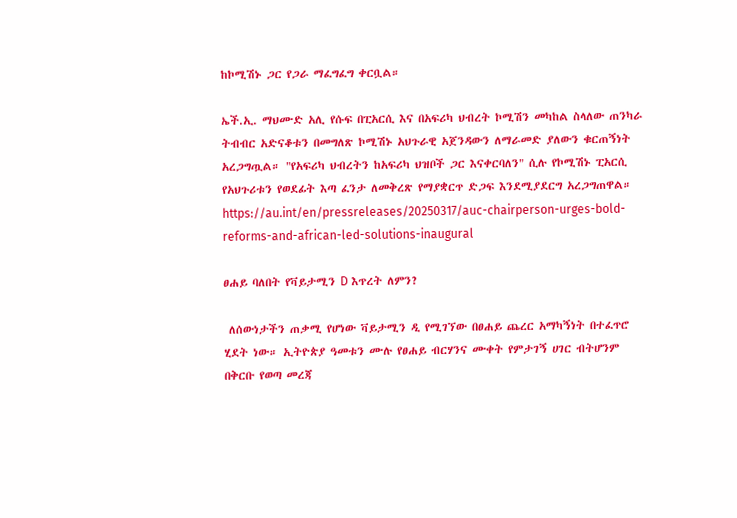ከኮሚሽኑ ጋር የጋራ ማፈግፈግ ቀርቧል።

ኤች.ኢ. ማህሙድ አሊ የሱፍ በፒአርሲ እና በአፍሪካ ህብረት ኮሚሽን መካከል ስላለው ጠንካራ ትብብር አድናቆቱን በመግለጽ ኮሚሽኑ አህጉራዊ አጀንዳውን ለማራመድ ያለውን ቁርጠኝነት አረጋግጧል። "የአፍሪካ ህብረትን ከአፍሪካ ህዝቦች ጋር እናቀርባለን" ሲሉ የኮሚሽኑ ፒአርሲ የአህጉሪቱን የወደፊት እጣ ፈንታ ለመቅረጽ የማያቋርጥ ድጋፍ እንደሚያደርግ አረጋግጠዋል።
https://au.int/en/pressreleases/20250317/auc-chairperson-urges-bold-reforms-and-african-led-solutions-inaugural

ፀሐይ ባለበት የቫይታሚን D እጥረት ለምን?

 ለሰውነታችን ጠቃሚ የሆነው ቫይታሚን ዲ የሚገኘው በፀሐይ ጨረር አማካኝነት በተፈጥሮ ሂደት ነው። ኢትዮጵያ ዓመቱን ሙሉ የፀሐይ ብርሃንና ሙቀት የምታገኝ ሀገር ብትሆንም በቅርቡ የወጣ መረጃ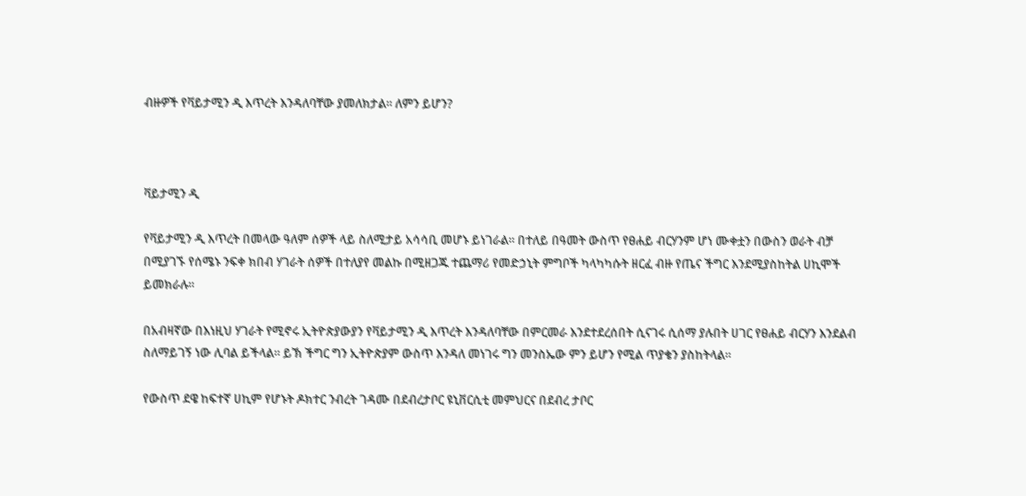ብዙዎች የቫይታሚን ዲ እጥረት እንዳለባቸው ያመለክታል። ለምን ይሆን?



ቫይታሚን ዲ

የቫይታሚን ዲ እጥረት በመላው ዓለም ሰዎች ላይ ስለሚታይ አሳሳቢ መሆኑ ይነገራል። በተለይ በዓመት ውስጥ የፀሐይ ብርሃንም ሆነ ሙቀቷን በውስን ወራት ብቻ በሚያገኙ የሰሜኑ ንፍቀ ክበብ ሃገራት ሰዎች በተለያየ መልኩ በሚዘጋጁ ተጨማሪ የመድኃኒት ምግቦች ካላካካሱት ዘርፈ ብዙ የጤና ችግር እንደሚያስከትል ሀኪሞች ይመክራሉ።

በአብዛኛው በእነዚህ ሃገራት የሚኖሩ ኢትዮጵያውያን የቫይታሚን ዲ እጥረት እንዳለባቸው በምርመራ እንደተደረሰበት ሲናገሩ ሲሰማ ያሉበት ሀገር የፀሐይ ብርሃን እንደልብ ስለማይገኝ ነው ሊባል ይችላል። ይኽ ችግር ግን ኢትዮጵያም ውስጥ እንዳለ መነገሩ ግን መንስኤው ምን ይሆን የሚል ጥያቄን ያስከትላል።

የውስጥ ደዌ ከፍተኛ ሀኪም የሆኑት ዶክተር ንብረት ገዳሙ በደብረታቦር ዩኒቨርሲቲ መምህርና በደብረ ታቦር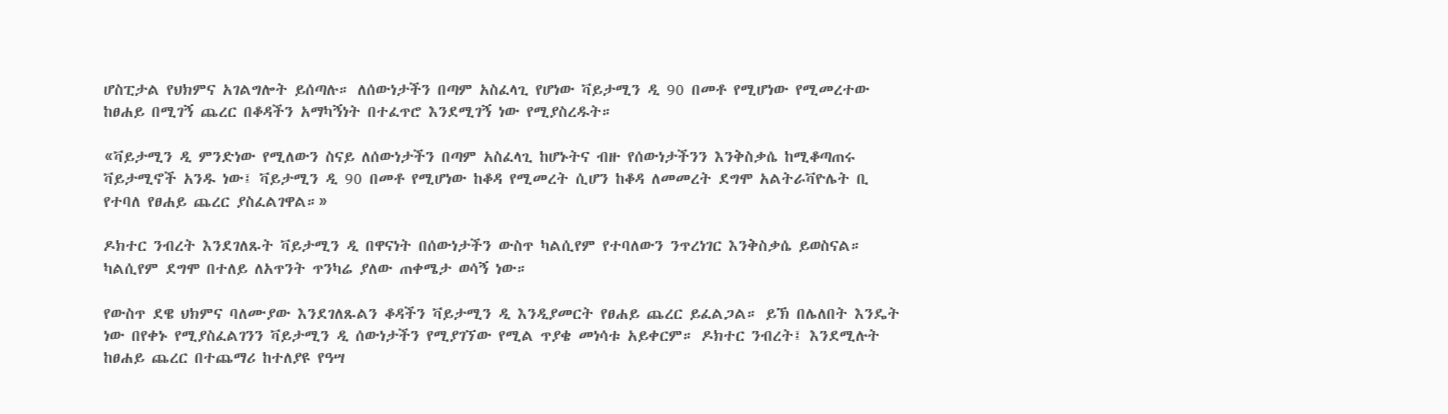ሆስፒታል የህክምና አገልግሎት ይሰጣሉ። ለሰውነታችን በጣም አስፈላጊ የሆነው ቫይታሚን ዲ 90 በመቶ የሚሆነው የሚመረተው ከፀሐይ በሚገኝ ጨረር በቆዳችን አማካኝነት በተፈጥሮ እንደሚገኝ ነው የሚያስረዱት።

«ቫይታሚን ዲ ምንድነው የሚለውን ስናይ ለሰውነታችን በጣም አስፈላጊ ከሆኑትና ብዙ የሰውነታችንን እንቅስቃሴ ከሚቆጣጠሩ ቫይታሚኖች አንዱ ነው፤ ቫይታሚን ዲ 90 በመቶ የሚሆነው ከቆዳ የሚመረት ሲሆን ከቆዳ ለመመረት ደግሞ አልትራቫዮሌት ቢ የተባለ የፀሐይ ጨረር ያስፈልገዋል።»

ዶክተር ንብረት እንደገለጹት ቫይታሚን ዲ በዋናነት በሰውነታችን ውስጥ ካልሲየም የተባለውን ንጥረነገር እንቅስቃሴ ይወስናል። ካልሲየም ደግሞ በተለይ ለአጥንት ጥንካሬ ያለው ጠቀሜታ ወሳኝ ነው።

የውስጥ ደዌ ህክምና ባለሙያው እንደገለጹልን ቆዳችን ቫይታሚን ዲ እንዲያመርት የፀሐይ ጨረር ይፈልጋል። ይኽ በሌለበት እንዴት ነው በየቀኑ የሚያስፈልገንን ቫይታሚን ዲ ሰውነታችን የሚያገኘው የሚል ጥያቄ መነሳቱ አይቀርም። ዶክተር ንብረት፤ እንደሚሉት ከፀሐይ ጨረር በተጨማሪ ከተለያዩ የዓሣ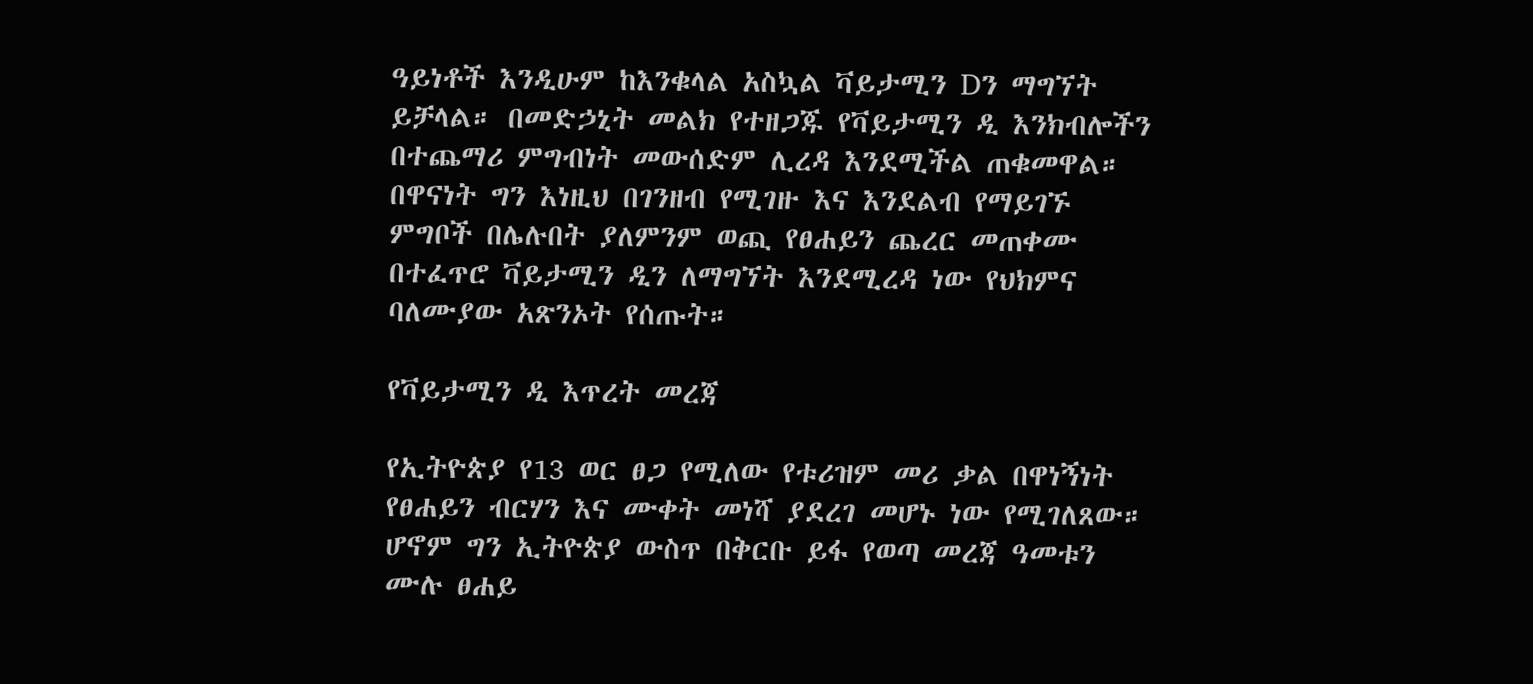ዓይነቶች እንዲሁም ከእንቁላል አስኳል ቫይታሚን Dን ማግኘት ይቻላል። በመድኃኒት መልክ የተዘጋጁ የቫይታሚን ዲ እንክብሎችን በተጨማሪ ምግብነት መውሰድም ሊረዳ እንደሚችል ጠቁመዋል። በዋናነት ግን እነዚህ በገንዘብ የሚገዙ እና እንደልብ የማይገኙ ምግቦች በሌሉበት ያለምንም ወጪ የፀሐይን ጨረር መጠቀሙ በተፈጥሮ ቫይታሚን ዲን ለማግኘት እንደሚረዳ ነው የህክምና ባለሙያው አጽንኦት የሰጡት።

የቫይታሚን ዲ እጥረት መረጃ

የኢትዮጵያ የ13 ወር ፀጋ የሚለው የቱሪዝም መሪ ቃል በዋነኝነት የፀሐይን ብርሃን እና ሙቀት መነሻ ያደረገ መሆኑ ነው የሚገለጸው። ሆኖም ግን ኢትዮጵያ ውስጥ በቅርቡ ይፋ የወጣ መረጃ ዓመቱን ሙሉ ፀሐይ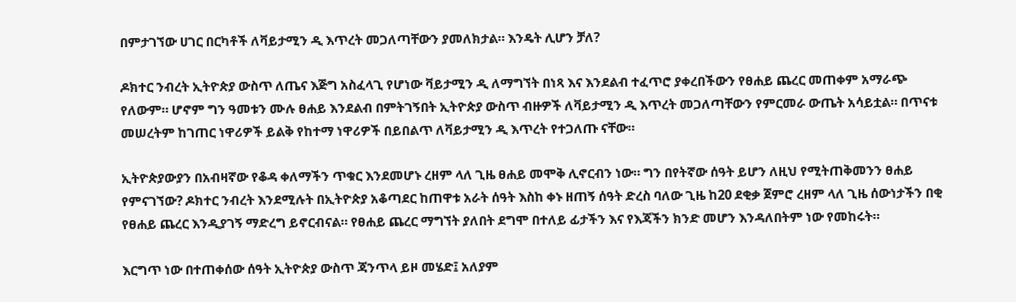በምታገኘው ሀገር በርካቶች ለቫይታሚን ዲ እጥረት መጋለጣቸውን ያመለክታል። እንዴት ሊሆን ቻለ?

ዶክተር ንብረት ኢትዮጵያ ውስጥ ለጤና እጅግ አስፈላጊ የሆነው ቫይታሚን ዲ ለማግኘት በነጻ እና እንደልብ ተፈጥሮ ያቀረበችውን የፀሐይ ጨረር መጠቀም አማራጭ የለውም። ሆኖም ግን ዓመቱን ሙሉ ፀሐይ እንደልብ በምትገኝበት ኢትዮጵያ ውስጥ ብዙዎች ለቫይታሚን ዲ እጥረት መጋለጣቸውን የምርመራ ውጤት አሳይቷል። በጥናቱ መሠረትም ከገጠር ነዋሪዎች ይልቅ የከተማ ነዋሪዎች በይበልጥ ለቫይታሚን ዲ እጥረት የተጋለጡ ናቸው።

ኢትዮጵያውያን በአብዛኛው የቆዳ ቀለማችን ጥቁር እንደመሆኑ ረዘም ላለ ጊዜ ፀሐይ መሞቅ ሊኖርብን ነው። ግን በየትኛው ሰዓት ይሆን ለዚህ የሚትጠቅመንን ፀሐይ የምናገኘው? ዶክተር ንብረት እንደሚሉት በኢትዮጵያ አቆጣደር ከጠዋቱ አራት ሰዓት እስከ ቀኑ ዘጠኝ ሰዓት ድረስ ባለው ጊዜ ከ20 ደቂቃ ጀምሮ ረዘም ላለ ጊዜ ሰውነታችን በቂ የፀሐይ ጨረር እንዲያገኝ ማድረግ ይኖርብናል። የፀሐይ ጨረር ማግኘት ያለበት ደግሞ በተለይ ፊታችን እና የእጃችን ክንድ መሆን እንዳለበትም ነው የመከሩት።

እርግጥ ነው በተጠቀሰው ሰዓት ኢትዮጵያ ውስጥ ጃንጥላ ይዞ መሄድ፤ አለያም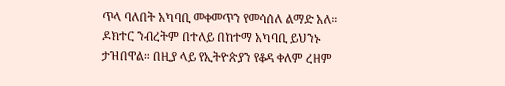ጥላ ባለበት አካባቢ መቀመጥን የመሳሰለ ልማድ አለ። ዶክተር ንብረትም በተለይ በከተማ አካባቢ ይህንኑ ታዝበዋል። በዚያ ላይ የኢትዮጵያን የቆዳ ቀለም ረዘም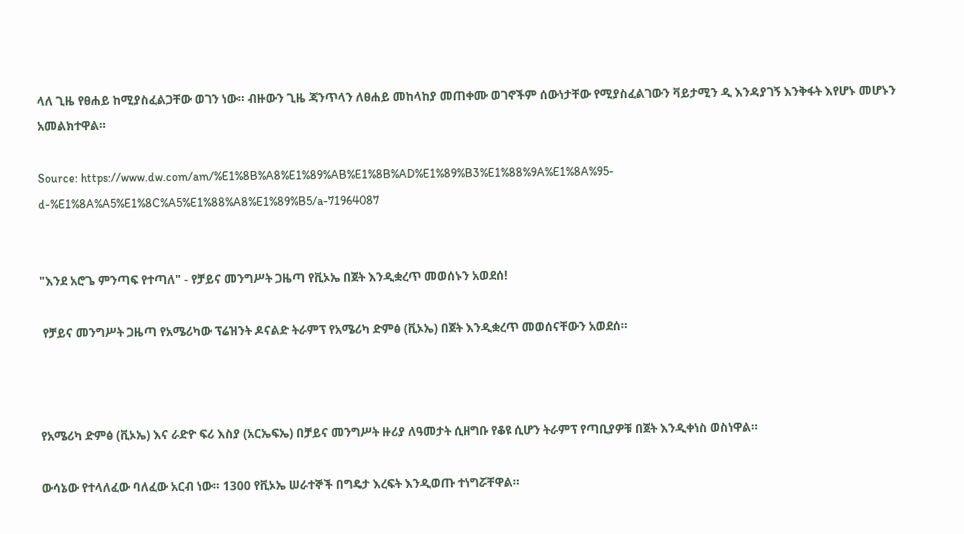ላለ ጊዜ የፀሐይ ከሚያስፈልጋቸው ወገን ነው። ብዙውን ጊዜ ጃንጥላን ለፀሐይ መከላከያ መጠቀሙ ወገኖችም ሰውነታቸው የሚያስፈልገውን ቫይታሚን ዲ እንዳያገኝ እንቅፋት እየሆኑ መሆኑን አመልክተዋል።

Source: https://www.dw.com/am/%E1%8B%A8%E1%89%AB%E1%8B%AD%E1%89%B3%E1%88%9A%E1%8A%95-d-%E1%8A%A5%E1%8C%A5%E1%88%A8%E1%89%B5/a-71964087


"እንደ አሮጌ ምንጣፍ የተጣለ" - የቻይና መንግሥት ጋዜጣ የቪኦኤ በጀት እንዲቋረጥ መወሰኑን አወደሰ!

 የቻይና መንግሥት ጋዜጣ የአሜሪካው ፕሬዝንት ዶናልድ ትራምፕ የአሜሪካ ድምፅ (ቪኦኤ) በጀት እንዲቋረጥ መወሰናቸውን አወደሰ።



የአሜሪካ ድምፅ (ቪኦኤ) እና ራድዮ ፍሪ እስያ (አርኤፍኤ) በቻይና መንግሥት ዙሪያ ለዓመታት ሲዘግቡ የቆዩ ሲሆን ትራምፕ የጣቢያዎቹ በጀት እንዲቀነስ ወስነዋል።

ውሳኔው የተላለፈው ባለፈው አርብ ነው። 1300 የቪኦኤ ሠራተኞች በግዴታ እረፍት እንዲወጡ ተነግሯቸዋል።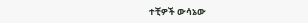ተቺዎች ውሳኔው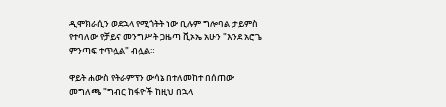ዲሞክራሲን ወደኋላ የሚጎትት ነው ቢሉም ግሎባል ታይምስ የተባለው የቻይና መንግሥት ጋዜጣ ቪኦኤ አሁን "እንደ አሮጌ ምንጣፍ ተጥሏል" ብሏል።

ዋይት ሐውስ የትራምፕን ውሳኔ በተለመከተ በሰጠው መግለጫ "ግብር ከፋዮች ከዚህ በኋላ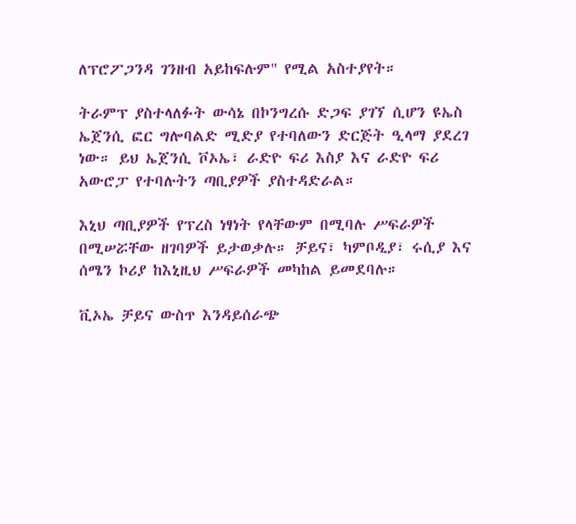ለፕሮፖጋንዳ ገንዘብ አይከፍሉም" የሚል አስተያየት።

ትራምፕ ያስተላለፉት ውሳኔ በኮንግረሱ ድጋፍ ያገኘ ሲሆን ዩኤስ ኤጀንሲ ፎር ግሎባልድ ሚድያ የተባለውን ድርጅት ዒላማ ያደረገ ነው። ይህ ኤጀንሲ ቮኦኤ፣ ራድዮ ፍሪ እስያ እና ራድዮ ፍሪ አውሮፓ የተባሉትን ጣቢያዎች ያስተዳድራል።

እኒህ ጣቢያዎች የፕረስ ነፃነት የላቸውም በሚባሉ ሥፍራዎች በሚሠሯቸው ዘገባዎች ይታወቃሉ። ቻይና፣ ካምቦዲያ፣ ሩሲያ እና ሰሜን ኮሪያ ከእኒዚህ ሥፍራዎች መካከል ይመደባሉ።

ቪኦኤ ቻይና ውስጥ እንዳይሰራጭ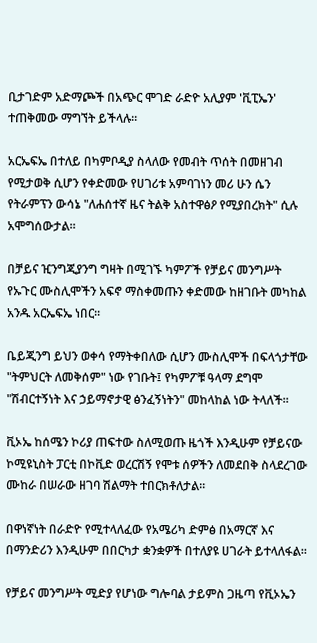ቢታገድም አድማጮች በአጭር ሞገድ ራድዮ አሊያም 'ቪፒኤን' ተጠቅመው ማግኘት ይችላሉ።

አርኤፍኤ በተለይ በካምቦዲያ ስላለው የመብት ጥሰት በመዘገብ የሚታወቅ ሲሆን የቀድመው የሀገሪቱ አምባገነን መሪ ሁን ሴን የትራምፕን ውሳኔ "ለሐሰተኛ ዜና ትልቅ አስተዋፅዖ የሚያበረክት" ሲሉ አሞግሰውታል።

በቻይና ዢንግጂያንግ ግዛት በሚገኙ ካምፖች የቻይና መንግሥት የኡጉር ሙስሊሞችን አፍኖ ማስቀመጡን ቀድመው ከዘገቡት መካከል አንዱ አርኤፍኤ ነበር።

ቤይጂንግ ይህን ወቀሳ የማትቀበለው ሲሆን ሙስሊሞች በፍላጎታቸው "ትምህርት ለመቅሰም" ነው የገቡት፤ የካምፖቹ ዓላማ ደግሞ "ሽብርተኝነት እና ኃይማኖታዊ ፅንፈኝነትን" መከላከል ነው ትላለች።

ቪኦኤ ከሰሜን ኮሪያ ጠፍተው ስለሚወጡ ዜጎች እንዲሁም የቻይናው ኮሚዩኒስት ፓርቲ በኮቪድ ወረርሽኝ የሞቱ ሰዎችን ለመደበቅ ስላደረገው ሙከራ በሠራው ዘገባ ሽልማት ተበርክቶለታል።

በዋነኛነት በራድዮ የሚተላለፈው የአሜሪካ ድምፅ በአማርኛ እና በማንድሪን እንዲሁም በበርካታ ቋንቋዎች በተለያዩ ሀገራት ይተላለፋል።

የቻይና መንግሥት ሚድያ የሆነው ግሎባል ታይምስ ጋዜጣ የቪኦኤን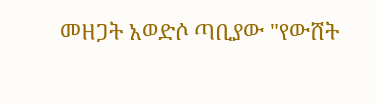መዘጋት አወድሶ ጣቢያው "የውሸት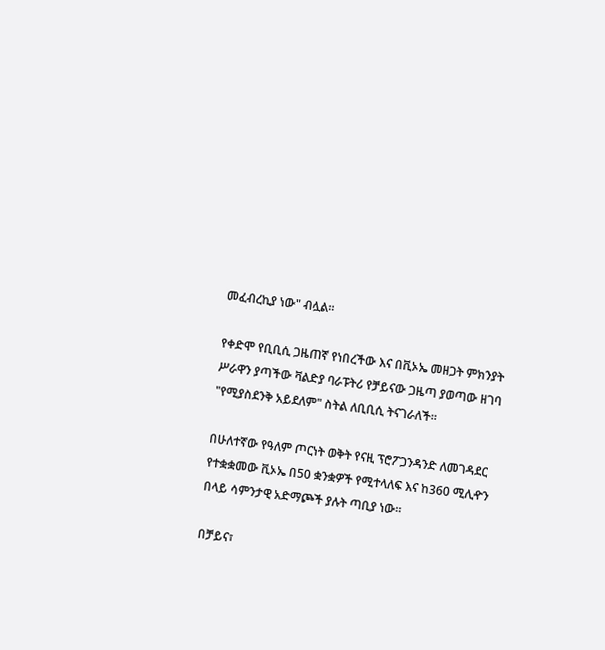መፈብረኪያ ነው" ብሏል።

የቀድሞ የቢቢሲ ጋዜጠኛ የነበረችው እና በቪኦኤ መዘጋት ምክንያት ሥራዋን ያጣችው ቫልድያ ባራፑትሪ የቻይናው ጋዜጣ ያወጣው ዘገባ "የሚያስደንቅ አይደለም" ስትል ለቢቢሲ ትናገራለች።

በሁለተኛው የዓለም ጦርነት ወቅት የናዚ ፕሮፖጋንዳንድ ለመገዳደር የተቋቋመው ቪኦኤ በ50 ቋንቋዎች የሚተላለፍ እና ከ360 ሚሊዯን በላይ ሳምንታዊ አድማጮች ያሉት ጣቢያ ነው።

በቻይና፣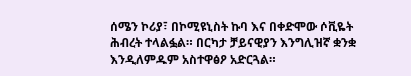ሰሜን ኮሪያ፣ በኮሚዩኒስት ኩባ እና በቀድሞው ሶቪዬት ሕብረት ተላልፏል። በርካታ ቻይናዊያን እንግሊዝኛ ቋንቋ እንዲለምዱም አስተዋፅዖ አድርጓል።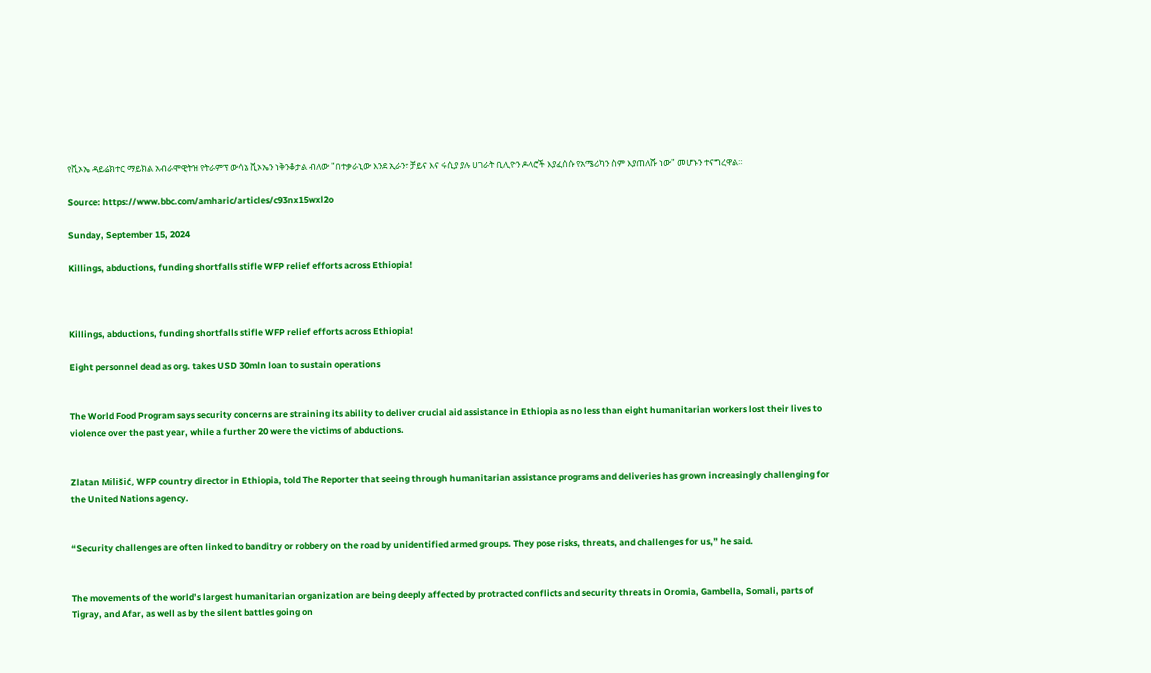የቪኦኤ ዳይሬክተር ማይክል አብራሞዊትዝ የትራምፕ ውሳኔ ቪኦኤን ነቅንቆታል ብለው "በተቃራኒው እንደ ኢራን፣ ቻይና እና ሩሲያ ያሉ ሀገራት ቢሊዮን ዶላሮች እያፈሰሱ የአሜሪካን ስም እያጠለሹ ነው" መሆኑን ተናግረዋል።

Source: https://www.bbc.com/amharic/articles/c93nx15wxl2o

Sunday, September 15, 2024

Killings, abductions, funding shortfalls stifle WFP relief efforts across Ethiopia!



Killings, abductions, funding shortfalls stifle WFP relief efforts across Ethiopia!

Eight personnel dead as org. takes USD 30mln loan to sustain operations


The World Food Program says security concerns are straining its ability to deliver crucial aid assistance in Ethiopia as no less than eight humanitarian workers lost their lives to violence over the past year, while a further 20 were the victims of abductions.


Zlatan Milišić, WFP country director in Ethiopia, told The Reporter that seeing through humanitarian assistance programs and deliveries has grown increasingly challenging for the United Nations agency.


“Security challenges are often linked to banditry or robbery on the road by unidentified armed groups. They pose risks, threats, and challenges for us,” he said.


The movements of the world’s largest humanitarian organization are being deeply affected by protracted conflicts and security threats in Oromia, Gambella, Somali, parts of Tigray, and Afar, as well as by the silent battles going on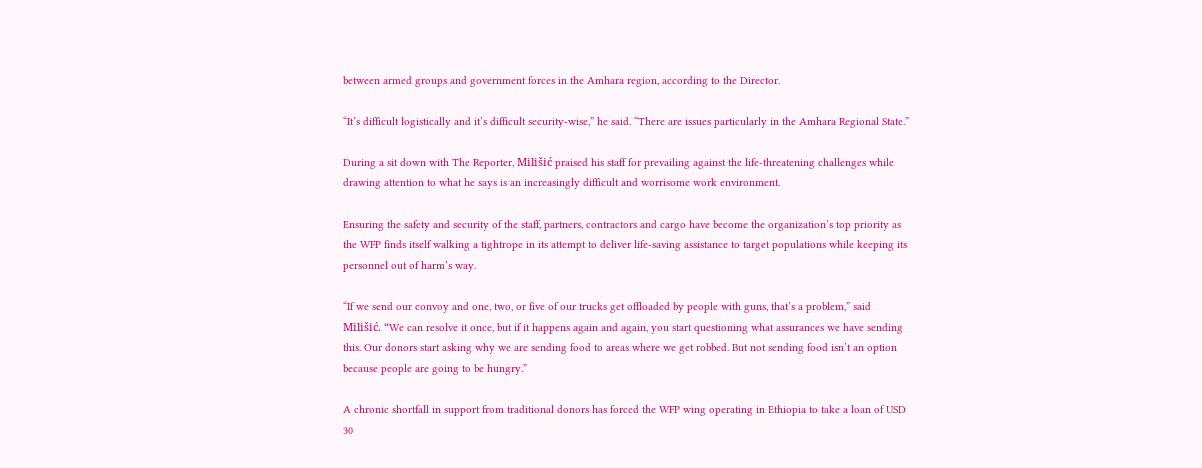between armed groups and government forces in the Amhara region, according to the Director.

“It’s difficult logistically and it’s difficult security-wise,” he said. “There are issues particularly in the Amhara Regional State.”

During a sit down with The Reporter, Milišić praised his staff for prevailing against the life-threatening challenges while drawing attention to what he says is an increasingly difficult and worrisome work environment.

Ensuring the safety and security of the staff, partners, contractors and cargo have become the organization’s top priority as the WFP finds itself walking a tightrope in its attempt to deliver life-saving assistance to target populations while keeping its personnel out of harm’s way.

“If we send our convoy and one, two, or five of our trucks get offloaded by people with guns, that’s a problem,” said Milišić. “We can resolve it once, but if it happens again and again, you start questioning what assurances we have sending this. Our donors start asking why we are sending food to areas where we get robbed. But not sending food isn’t an option because people are going to be hungry.”

A chronic shortfall in support from traditional donors has forced the WFP wing operating in Ethiopia to take a loan of USD 30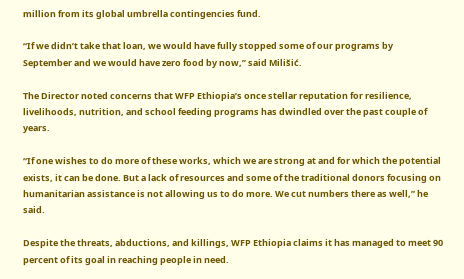million from its global umbrella contingencies fund.

“If we didn’t take that loan, we would have fully stopped some of our programs by September and we would have zero food by now,” said Milišić.

The Director noted concerns that WFP Ethiopia’s once stellar reputation for resilience, livelihoods, nutrition, and school feeding programs has dwindled over the past couple of years.

“If one wishes to do more of these works, which we are strong at and for which the potential exists, it can be done. But a lack of resources and some of the traditional donors focusing on humanitarian assistance is not allowing us to do more. We cut numbers there as well,” he said.

Despite the threats, abductions, and killings, WFP Ethiopia claims it has managed to meet 90 percent of its goal in reaching people in need.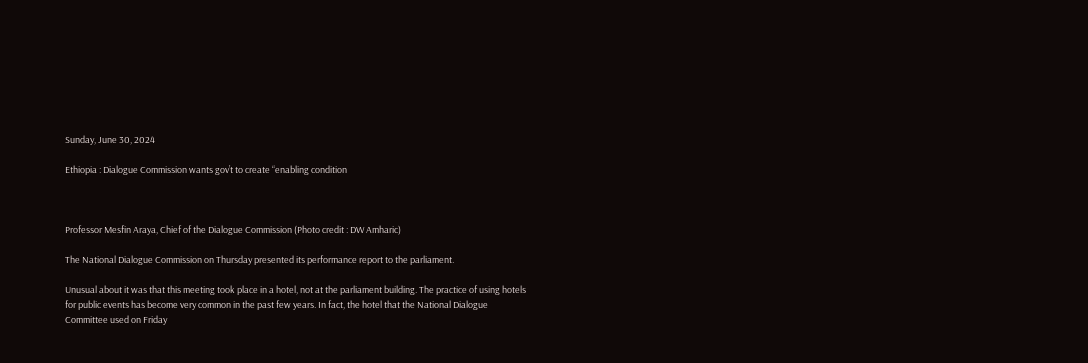Sunday, June 30, 2024

Ethiopia : Dialogue Commission wants gov’t to create “enabling condition



Professor Mesfin Araya, Chief of the Dialogue Commission (Photo credit : DW Amharic)

The National Dialogue Commission on Thursday presented its performance report to the parliament.

Unusual about it was that this meeting took place in a hotel, not at the parliament building. The practice of using hotels for public events has become very common in the past few years. In fact, the hotel that the National Dialogue Committee used on Friday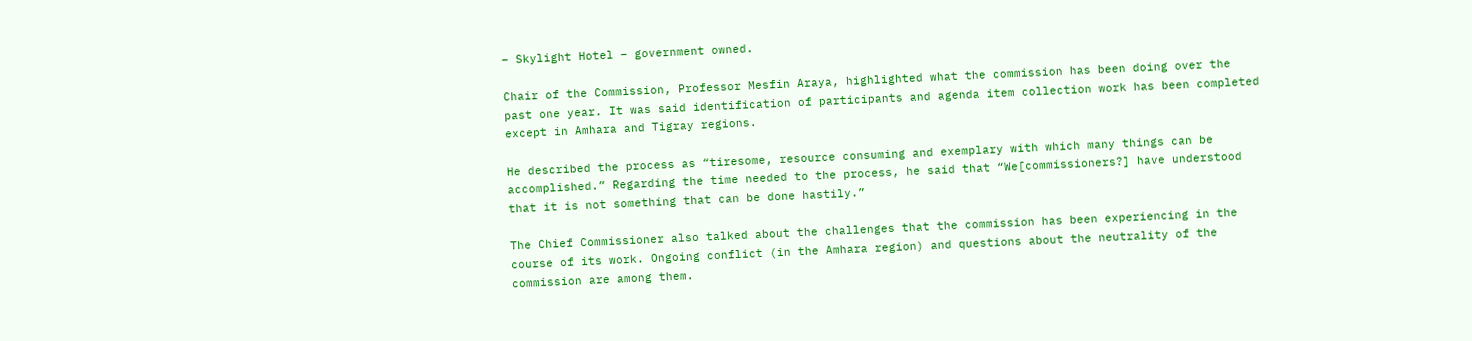– Skylight Hotel – government owned.

Chair of the Commission, Professor Mesfin Araya, highlighted what the commission has been doing over the past one year. It was said identification of participants and agenda item collection work has been completed except in Amhara and Tigray regions.

He described the process as “tiresome, resource consuming and exemplary with which many things can be accomplished.” Regarding the time needed to the process, he said that “We[commissioners?] have understood that it is not something that can be done hastily.”

The Chief Commissioner also talked about the challenges that the commission has been experiencing in the course of its work. Ongoing conflict (in the Amhara region) and questions about the neutrality of the commission are among them.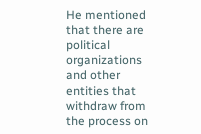He mentioned that there are political organizations and other entities that withdraw from the process on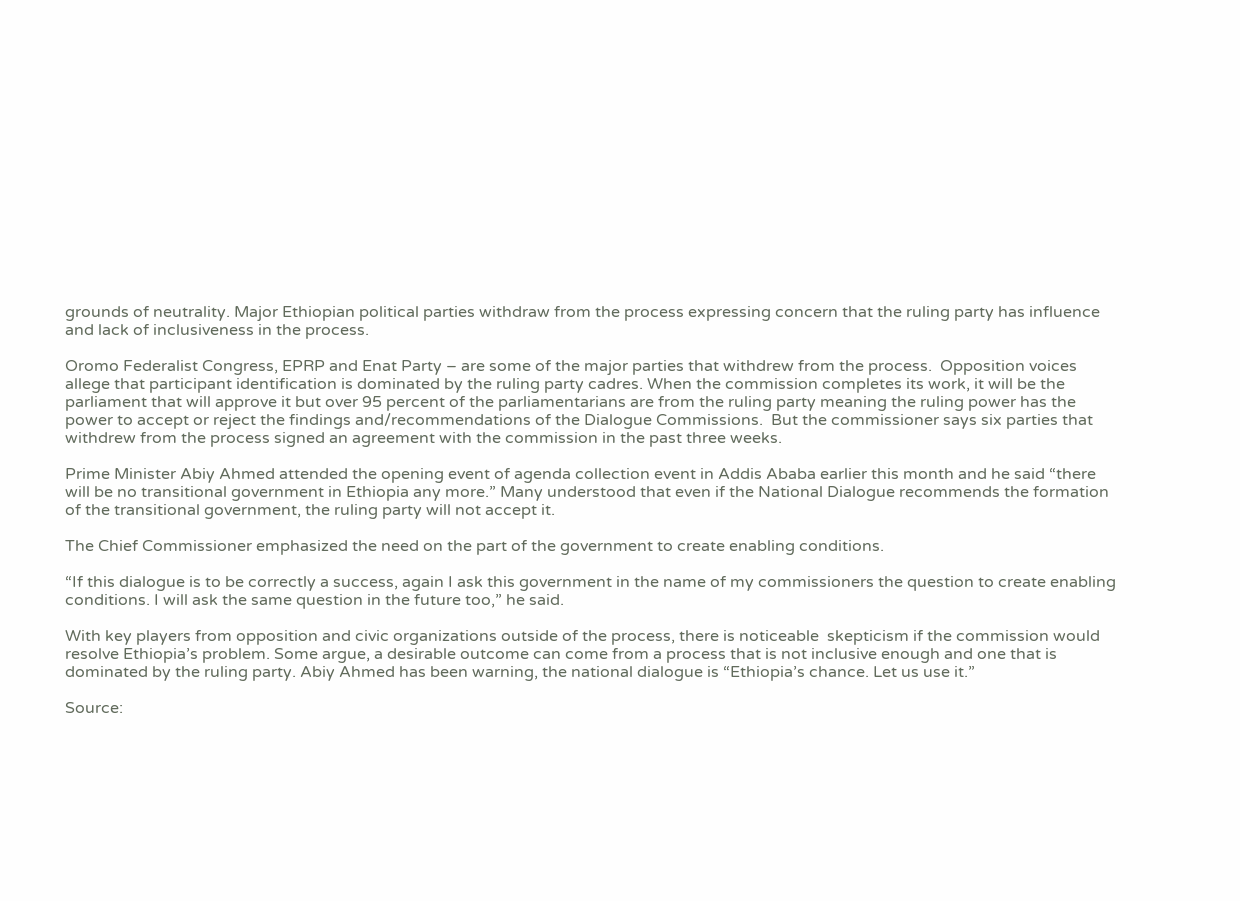grounds of neutrality. Major Ethiopian political parties withdraw from the process expressing concern that the ruling party has influence and lack of inclusiveness in the process.

Oromo Federalist Congress, EPRP and Enat Party – are some of the major parties that withdrew from the process.  Opposition voices allege that participant identification is dominated by the ruling party cadres. When the commission completes its work, it will be the parliament that will approve it but over 95 percent of the parliamentarians are from the ruling party meaning the ruling power has the power to accept or reject the findings and/recommendations of the Dialogue Commissions.  But the commissioner says six parties that withdrew from the process signed an agreement with the commission in the past three weeks.

Prime Minister Abiy Ahmed attended the opening event of agenda collection event in Addis Ababa earlier this month and he said “there will be no transitional government in Ethiopia any more.” Many understood that even if the National Dialogue recommends the formation of the transitional government, the ruling party will not accept it.

The Chief Commissioner emphasized the need on the part of the government to create enabling conditions.

“If this dialogue is to be correctly a success, again I ask this government in the name of my commissioners the question to create enabling conditions. I will ask the same question in the future too,” he said.

With key players from opposition and civic organizations outside of the process, there is noticeable  skepticism if the commission would resolve Ethiopia’s problem. Some argue, a desirable outcome can come from a process that is not inclusive enough and one that is dominated by the ruling party. Abiy Ahmed has been warning, the national dialogue is “Ethiopia’s chance. Let us use it.”

Source: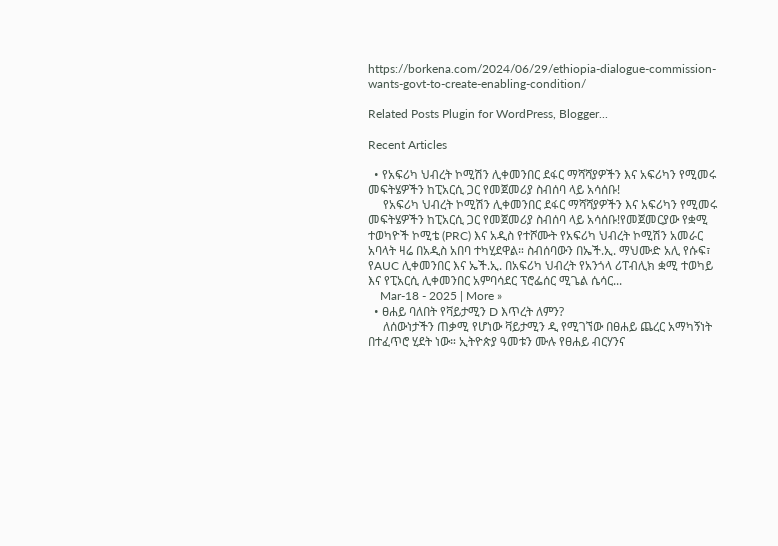https://borkena.com/2024/06/29/ethiopia-dialogue-commission-wants-govt-to-create-enabling-condition/

Related Posts Plugin for WordPress, Blogger...

Recent Articles

  • የአፍሪካ ህብረት ኮሚሽን ሊቀመንበር ደፋር ማሻሻያዎችን እና አፍሪካን የሚመሩ መፍትሄዎችን ከፒአርሲ ጋር የመጀመሪያ ስብሰባ ላይ አሳሰቡ!
     የአፍሪካ ህብረት ኮሚሽን ሊቀመንበር ደፋር ማሻሻያዎችን እና አፍሪካን የሚመሩ መፍትሄዎችን ከፒአርሲ ጋር የመጀመሪያ ስብሰባ ላይ አሳሰቡ!የመጀመርያው የቋሚ ተወካዮች ኮሚቴ (PRC) እና አዲስ የተሾሙት የአፍሪካ ህብረት ኮሚሽን አመራር አባላት ዛሬ በአዲስ አበባ ተካሂደዋል። ስብሰባውን በኤች.ኢ. ማህሙድ አሊ የሱፍ፣ የAUC ሊቀመንበር እና ኤች.ኢ. በአፍሪካ ህብረት የአንጎላ ሪፐብሊክ ቋሚ ተወካይ እና የፒአርሲ ሊቀመንበር አምባሳደር ፕሮፌሰር ሚጌል ሴሳር...
    Mar-18 - 2025 | More »
  • ፀሐይ ባለበት የቫይታሚን D እጥረት ለምን?
     ለሰውነታችን ጠቃሚ የሆነው ቫይታሚን ዲ የሚገኘው በፀሐይ ጨረር አማካኝነት በተፈጥሮ ሂደት ነው። ኢትዮጵያ ዓመቱን ሙሉ የፀሐይ ብርሃንና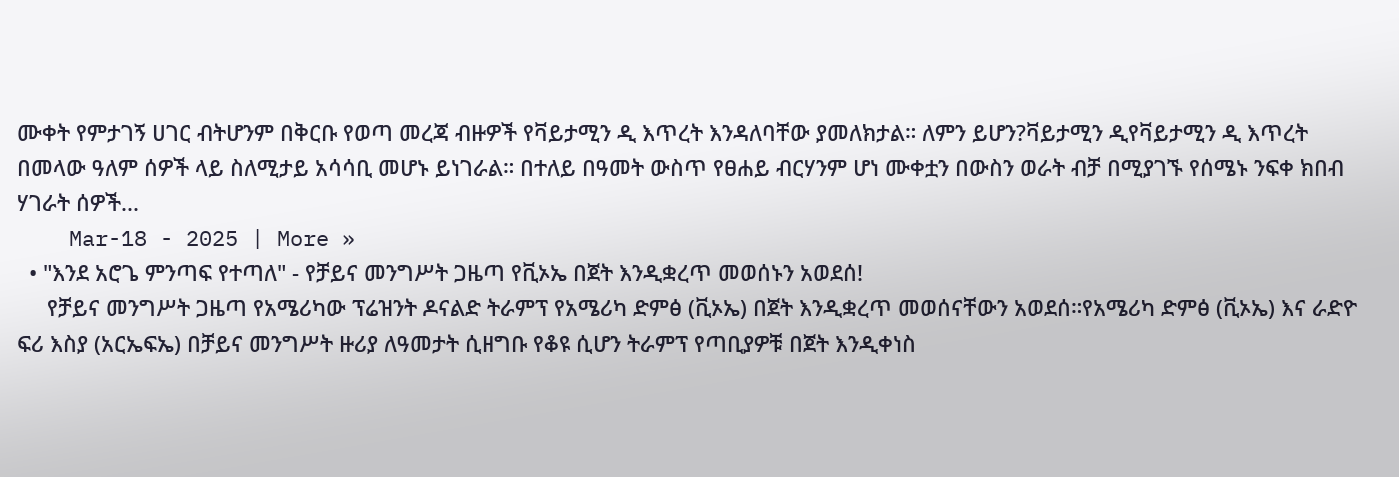ሙቀት የምታገኝ ሀገር ብትሆንም በቅርቡ የወጣ መረጃ ብዙዎች የቫይታሚን ዲ እጥረት እንዳለባቸው ያመለክታል። ለምን ይሆን?ቫይታሚን ዲየቫይታሚን ዲ እጥረት በመላው ዓለም ሰዎች ላይ ስለሚታይ አሳሳቢ መሆኑ ይነገራል። በተለይ በዓመት ውስጥ የፀሐይ ብርሃንም ሆነ ሙቀቷን በውስን ወራት ብቻ በሚያገኙ የሰሜኑ ንፍቀ ክበብ ሃገራት ሰዎች...
    Mar-18 - 2025 | More »
  • "እንደ አሮጌ ምንጣፍ የተጣለ" - የቻይና መንግሥት ጋዜጣ የቪኦኤ በጀት እንዲቋረጥ መወሰኑን አወደሰ!
     የቻይና መንግሥት ጋዜጣ የአሜሪካው ፕሬዝንት ዶናልድ ትራምፕ የአሜሪካ ድምፅ (ቪኦኤ) በጀት እንዲቋረጥ መወሰናቸውን አወደሰ።የአሜሪካ ድምፅ (ቪኦኤ) እና ራድዮ ፍሪ እስያ (አርኤፍኤ) በቻይና መንግሥት ዙሪያ ለዓመታት ሲዘግቡ የቆዩ ሲሆን ትራምፕ የጣቢያዎቹ በጀት እንዲቀነስ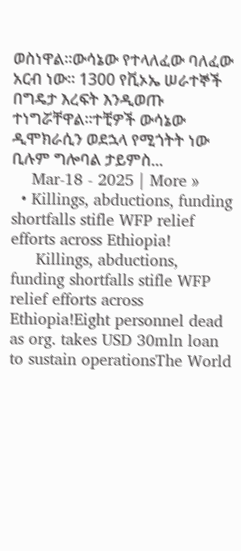ወስነዋል።ውሳኔው የተላለፈው ባለፈው አርብ ነው። 1300 የቪኦኤ ሠራተኞች በግዴታ እረፍት እንዲወጡ ተነግሯቸዋል።ተቺዎች ውሳኔው ዲሞክራሲን ወደኋላ የሚጎትት ነው ቢሉም ግሎባል ታይምስ...
    Mar-18 - 2025 | More »
  • Killings, abductions, funding shortfalls stifle WFP relief efforts across Ethiopia!
     Killings, abductions, funding shortfalls stifle WFP relief efforts across Ethiopia!Eight personnel dead as org. takes USD 30mln loan to sustain operationsThe World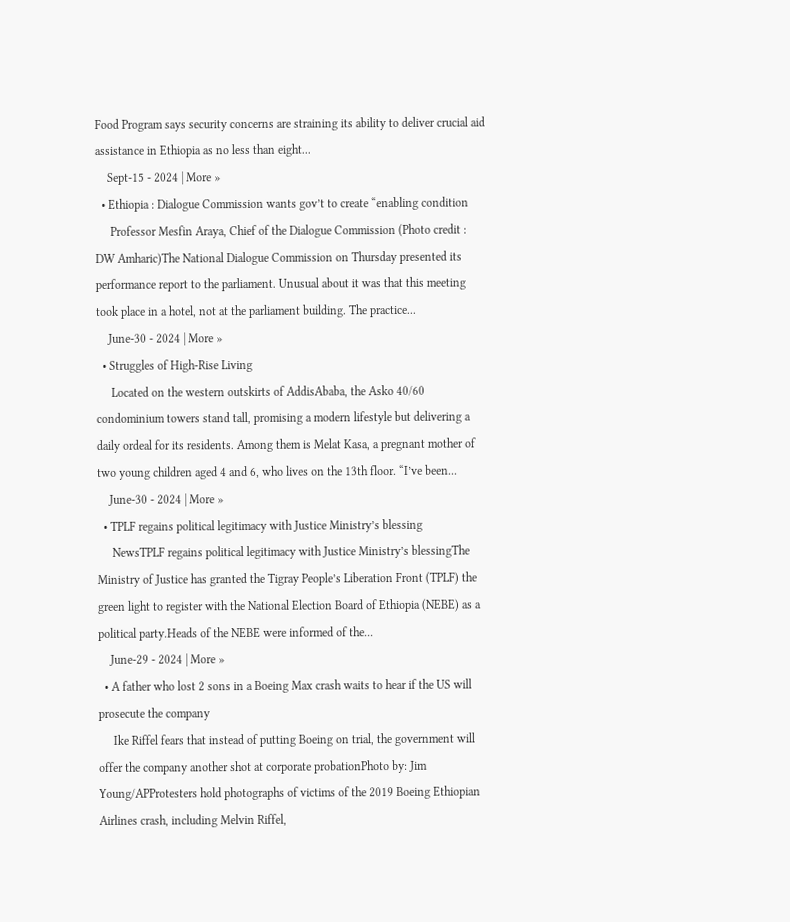Food Program says security concerns are straining its ability to deliver crucial aid assistance in Ethiopia as no less than eight...
    Sept-15 - 2024 | More »
  • Ethiopia : Dialogue Commission wants gov’t to create “enabling condition
     Professor Mesfin Araya, Chief of the Dialogue Commission (Photo credit : DW Amharic)The National Dialogue Commission on Thursday presented its performance report to the parliament. Unusual about it was that this meeting took place in a hotel, not at the parliament building. The practice...
    June-30 - 2024 | More »
  • Struggles of High-Rise Living
     Located on the western outskirts of AddisAbaba, the Asko 40/60 condominium towers stand tall, promising a modern lifestyle but delivering a daily ordeal for its residents. Among them is Melat Kasa, a pregnant mother of two young children aged 4 and 6, who lives on the 13th floor. “I’ve been...
    June-30 - 2024 | More »
  • TPLF regains political legitimacy with Justice Ministry’s blessing
     NewsTPLF regains political legitimacy with Justice Ministry’s blessingThe Ministry of Justice has granted the Tigray People’s Liberation Front (TPLF) the green light to register with the National Election Board of Ethiopia (NEBE) as a political party.Heads of the NEBE were informed of the...
    June-29 - 2024 | More »
  • A father who lost 2 sons in a Boeing Max crash waits to hear if the US will prosecute the company
     Ike Riffel fears that instead of putting Boeing on trial, the government will offer the company another shot at corporate probationPhoto by: Jim Young/APProtesters hold photographs of victims of the 2019 Boeing Ethiopian Airlines crash, including Melvin Riffel,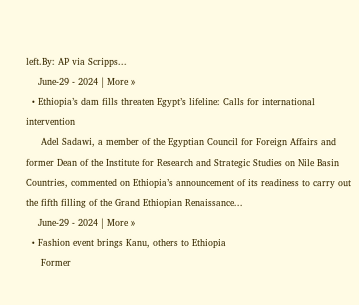left.By: AP via Scripps...
    June-29 - 2024 | More »
  • Ethiopia’s dam fills threaten Egypt’s lifeline: Calls for international intervention
     Adel Sadawi, a member of the Egyptian Council for Foreign Affairs and former Dean of the Institute for Research and Strategic Studies on Nile Basin Countries, commented on Ethiopia’s announcement of its readiness to carry out the fifth filling of the Grand Ethiopian Renaissance...
    June-29 - 2024 | More »
  • Fashion event brings Kanu, others to Ethiopia
     Former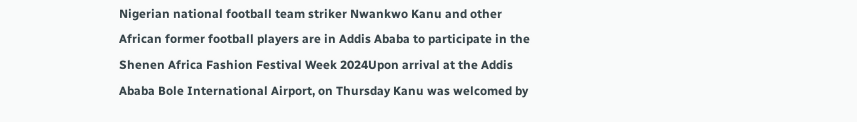Nigerian national football team striker Nwankwo Kanu and other African former football players are in Addis Ababa to participate in the Shenen Africa Fashion Festival Week 2024Upon arrival at the Addis Ababa Bole International Airport, on Thursday Kanu was welcomed by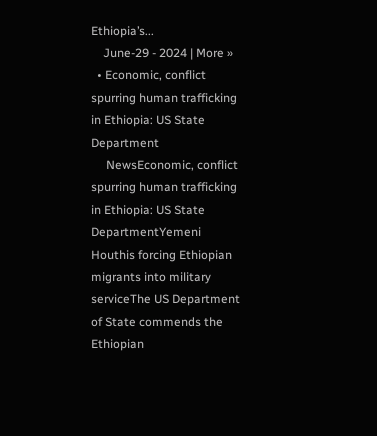Ethiopia’s...
    June-29 - 2024 | More »
  • Economic, conflict spurring human trafficking in Ethiopia: US State Department
     NewsEconomic, conflict spurring human trafficking in Ethiopia: US State DepartmentYemeni Houthis forcing Ethiopian migrants into military serviceThe US Department of State commends the Ethiopian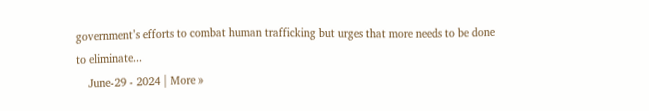government’s efforts to combat human trafficking but urges that more needs to be done to eliminate...
    June-29 - 2024 | More »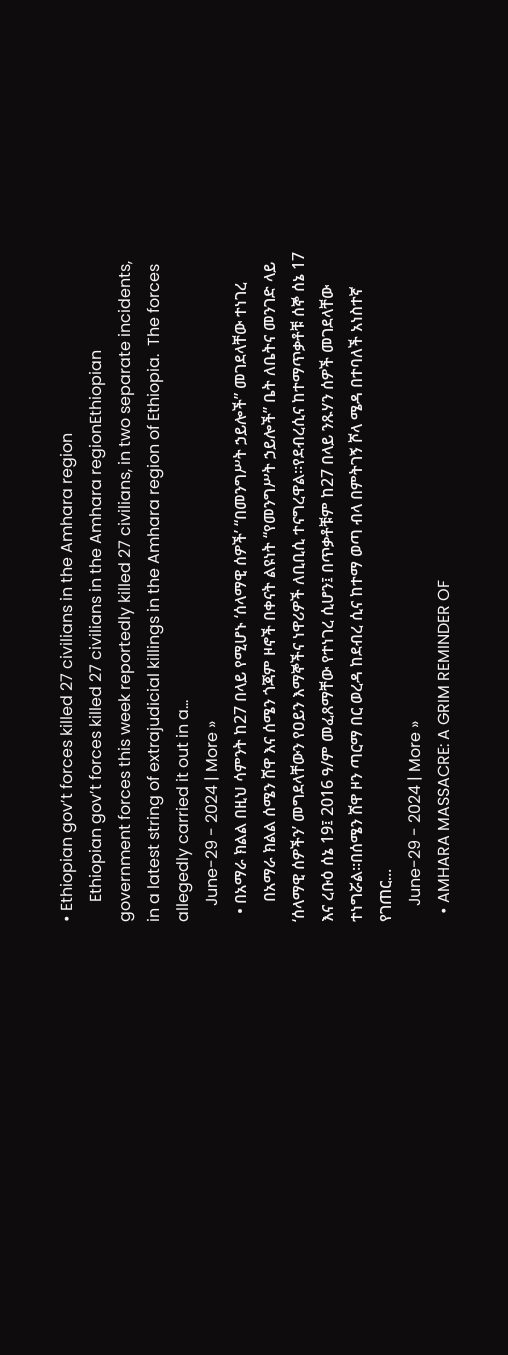• Ethiopian gov’t forces killed 27 civilians in the Amhara region
     Ethiopian gov’t forces killed 27 civilians in the Amhara regionEthiopian government forces this week reportedly killed 27 civilians, in two separate incidents,  in a latest string of extrajudicial killings in the Amhara region of Ethiopia.  The forces allegedly carried it out in a...
    June-29 - 2024 | More »
  • በአማራ ክልል በዚህ ሳምንት ከ27 በላይ የሚሆኑ ‘ሰላማዊ ሰዎች’ “በመንግሥት ኃይሎች” መገደላቸው ተነገረ
     በአማራ ክልል ሰሜን ሸዋ እና ሰሜን ጎጃም ዞኖች በቀናት ልዩነት “የመንግሥት ኃይሎች” ቤት ለቤትና መንገድ ላይ ‘ሰላማዊ ሰዎችን’ መግደላቸውን የዐይን እማኞችና ነዋሪዎች ለቢቢሲ ተናግረዋል።የደብረሲና ከተማጥቃቶቹ ሰኞ ሰኔ 17 እና ረቡዕ ሰኔ 19፤ 2016 ዓ/ም መፈጸማቸው የተነገረ ሲሆን፤ በጥቃቶቹም ከ27 በላይ ንጹሃን ሰዎች መገደላቸው ተነግሯል።በሰሜን ሸዋ ዞን ጣርማ በር ወረዳ ከደብረ ሲና ከተማ ወጣ ብላ በምትገኝ ሾላ ሜዳ በተባለች አነስተኛ የገጠር...
    June-29 - 2024 | More »
  • AMHARA MASSACRE: A GRIM REMINDER OF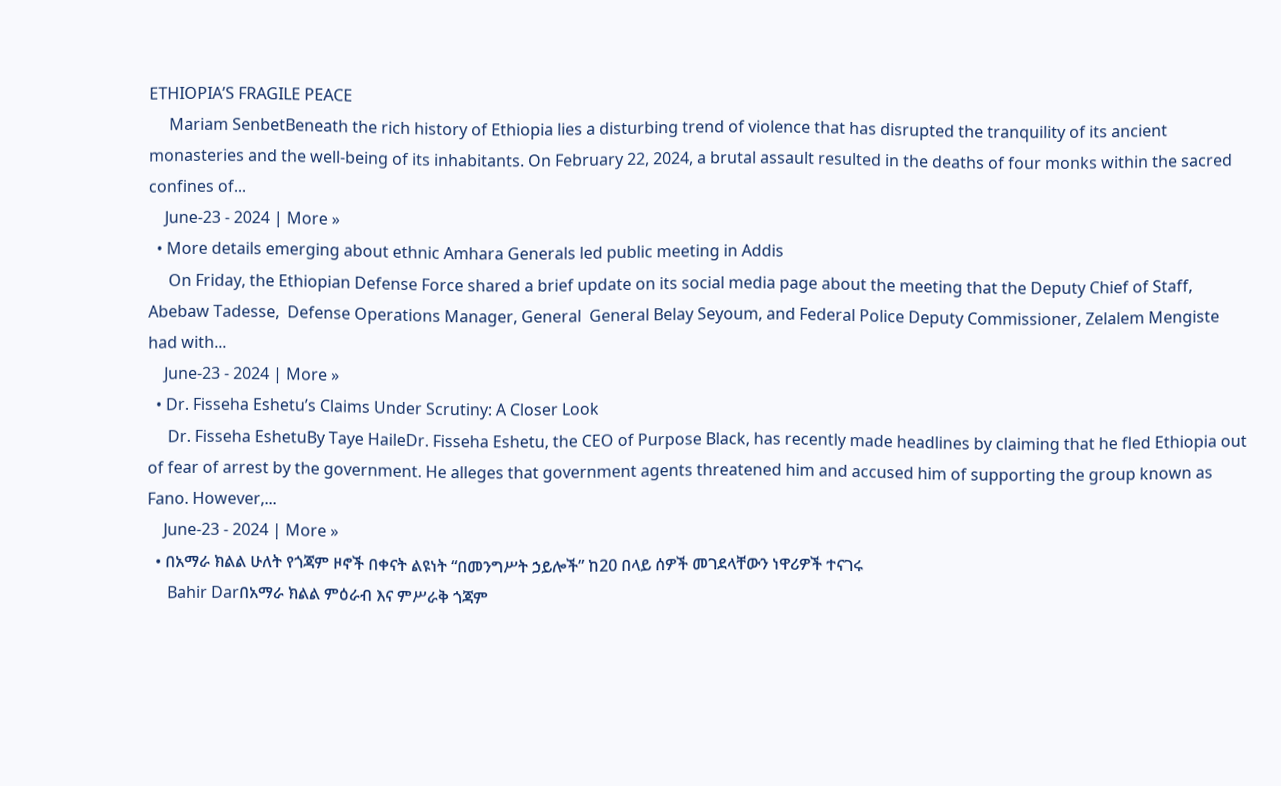ETHIOPIA’S FRAGILE PEACE
     Mariam SenbetBeneath the rich history of Ethiopia lies a disturbing trend of violence that has disrupted the tranquility of its ancient monasteries and the well-being of its inhabitants. On February 22, 2024, a brutal assault resulted in the deaths of four monks within the sacred confines of...
    June-23 - 2024 | More »
  • More details emerging about ethnic Amhara Generals led public meeting in Addis
     On Friday, the Ethiopian Defense Force shared a brief update on its social media page about the meeting that the Deputy Chief of Staff, Abebaw Tadesse,  Defense Operations Manager, General  General Belay Seyoum, and Federal Police Deputy Commissioner, Zelalem Mengiste had with...
    June-23 - 2024 | More »
  • Dr. Fisseha Eshetu’s Claims Under Scrutiny: A Closer Look
     Dr. Fisseha EshetuBy Taye HaileDr. Fisseha Eshetu, the CEO of Purpose Black, has recently made headlines by claiming that he fled Ethiopia out of fear of arrest by the government. He alleges that government agents threatened him and accused him of supporting the group known as Fano. However,...
    June-23 - 2024 | More »
  • በአማራ ክልል ሁለት የጎጃም ዞኖች በቀናት ልዩነት “በመንግሥት ኃይሎች” ከ20 በላይ ሰዎች መገደላቸውን ነዋሪዎች ተናገሩ
     Bahir Darበአማራ ክልል ምዕራብ እና ምሥራቅ ጎጃም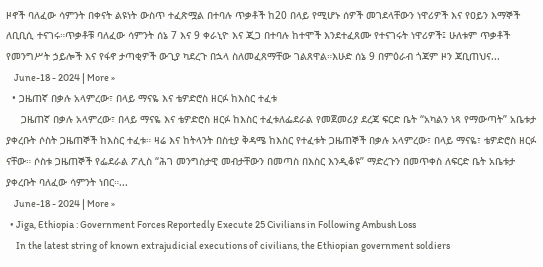ዞኖች ባለፈው ሳምንት በቀናት ልዩነት ውስጥ ተፈጽሟል በተባሉ ጥቃቶች ከ20 በላይ የሚሆኑ ሰዎች መገደላቸውን ነዋሪዎች እና የዐይን እማኞች ለቢቢሲ ተናገሩ።ጥቃቶቹ ባለፈው ሳምንት ሰኔ 7 እና 9 ቀራኒዮ እና ጂጋ በተባሉ ከተሞች እንደተፈጸሙ የተናገሩት ነዋሪዎች፤ ሁለቱም ጥቃቶች የመንግሥት ኃይሎች እና የፋኖ ታጣቂዎች ውጊያ ካደረጉ በኋላ ስለመፈጸማቸው ገልጸዋል።እሁድ ሰኔ 9 በምዕራብ ጎጃም ዞን ጃቢጠህና...
    June-18 - 2024 | More »
  • ጋዜጠኛ በቃሉ አላምረው፣ በላይ ማናዬ እና ቴዎድሮስ ዘርፉ ከእስር ተፈቱ
     ጋዜጠኛ በቃሉ አላምረው፣ በላይ ማናዬ እና ቴዎድሮስ ዘርፉ ከእስር ተፈቱለፌደራል የመጀመሪያ ደረጃ ፍርድ ቤት “አካልን ነጻ የማውጣት” አቤቱታ ያቀረቡት ሶስት ጋዜጠኞች ከእስር ተፈቱ። ዛሬ እና ከትላንት በስቲያ ቅዳሜ ከእስር የተፈቱት ጋዜጠኞች በቃሉ አላምረው፣ በላይ ማናዬ፣ ቴዎድሮስ ዘርፉ ናቸው። ሶስቱ ጋዜጠኞች የፌደራል ፖሊስ “ሕገ መንግስታዊ መብታቸውን በመጣስ በእስር እንዲቆዩ” ማድረጉን በመጥቀስ ለፍርድ ቤት አቤቱታ ያቀረቡት ባለፈው ሳምንት ነበር።...
    June-18 - 2024 | More »
  • Jiga, Ethiopia : Government Forces Reportedly Execute 25 Civilians in Following Ambush Loss
     In the latest string of known extrajudicial executions of civilians, the Ethiopian government soldiers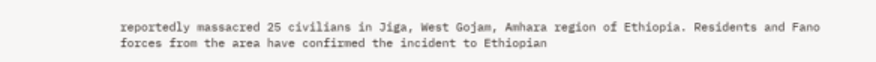reportedly massacred 25 civilians in Jiga, West Gojam, Amhara region of Ethiopia. Residents and Fano forces from the area have confirmed the incident to Ethiopian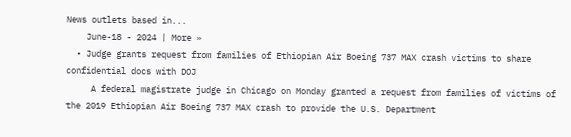News outlets based in...
    June-18 - 2024 | More »
  • Judge grants request from families of Ethiopian Air Boeing 737 MAX crash victims to share confidential docs with DOJ
     A federal magistrate judge in Chicago on Monday granted a request from families of victims of the 2019 Ethiopian Air Boeing 737 MAX crash to provide the U.S. Department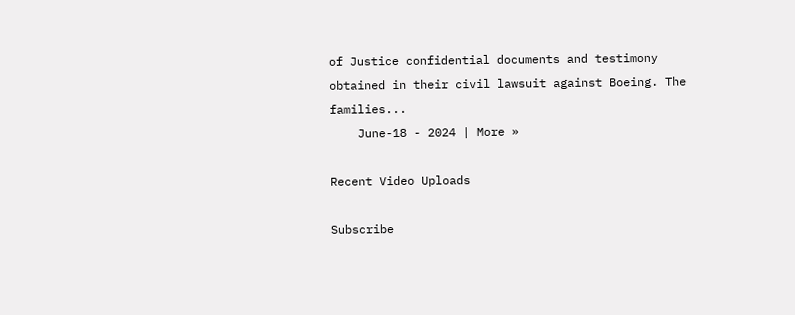of Justice confidential documents and testimony obtained in their civil lawsuit against Boeing. The families...
    June-18 - 2024 | More »

Recent Video Uploads

Subscribe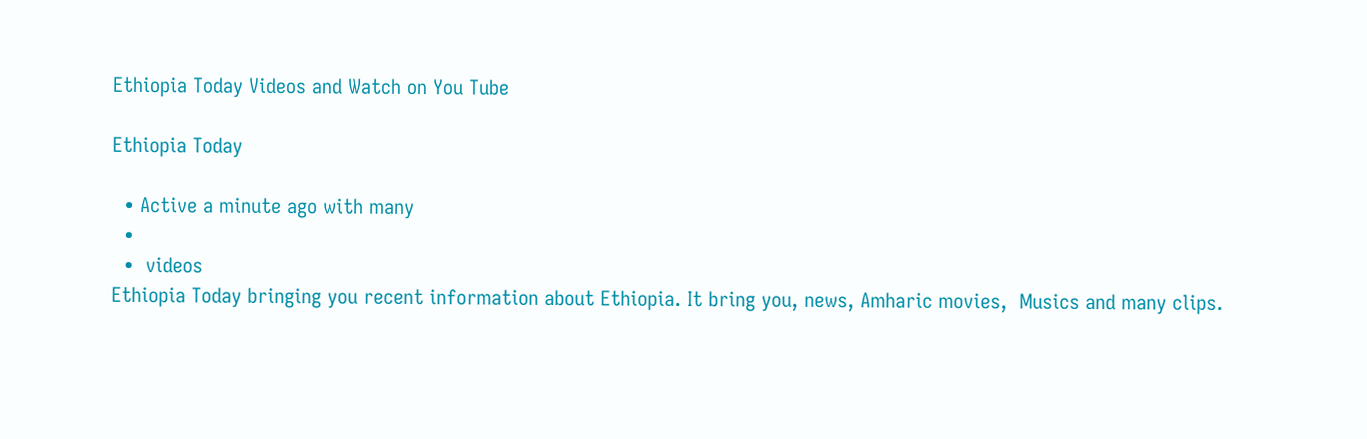Ethiopia Today Videos and Watch on You Tube

Ethiopia Today

  • Active a minute ago with many
  •
  •  videos
Ethiopia Today bringing you recent information about Ethiopia. It bring you, news, Amharic movies,  Musics and many clips.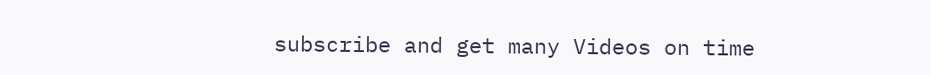subscribe and get many Videos on time